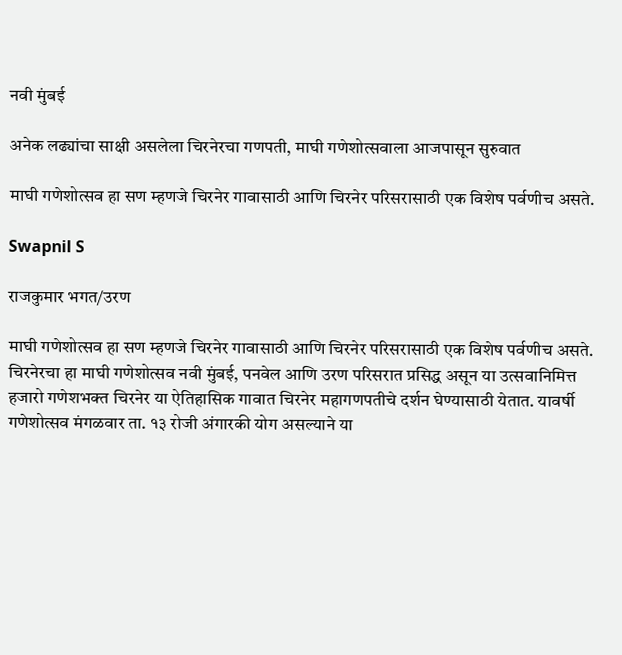नवी मुंबई

अनेक लढ्यांचा साक्षी असलेला चिरनेरचा गणपती, माघी गणेशोत्सवाला आजपासून सुरुवात

माघी गणेशोत्सव हा सण म्हणजे चिरनेर गावासाठी आणि चिरनेर परिसरासाठी एक विशेष पर्वणीच असते.

Swapnil S

राजकुमार भगत/उरण

माघी गणेशोत्सव हा सण म्हणजे चिरनेर गावासाठी आणि चिरनेर परिसरासाठी एक विशेष पर्वणीच असते. चिरनेरचा हा माघी गणेशोत्सव नवी मुंबई, पनवेल आणि उरण परिसरात प्रसिद्ध असून या उत्सवानिमित्त हजारो गणेशभक्त चिरनेर या ऐतिहासिक गावात चिरनेर महागणपतीचे दर्शन घेण्यासाठी येतात. यावर्षी गणेशोत्सव मंगळवार ता. १३ रोजी अंगारकी योग असल्याने या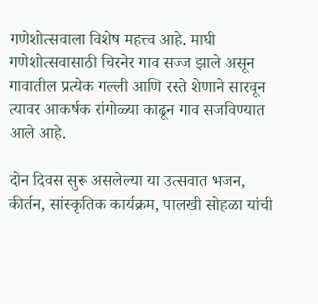गणेशोत्सवाला विशेष महत्त्व आहे. माघी गणेशोत्सवासाठी चिरनेर गाव सज्ज झाले असून गावातील प्रत्येक गल्ली आणि रस्ते शेणाने सारवून त्यावर आकर्षक रांगोळ्या काढून गाव सजविण्यात आले आहे.

दोन दिवस सुरू असलेल्या या उत्सवात भजन, कीर्तन, सांस्कृतिक कार्यक्रम, पालखी सोहळा यांची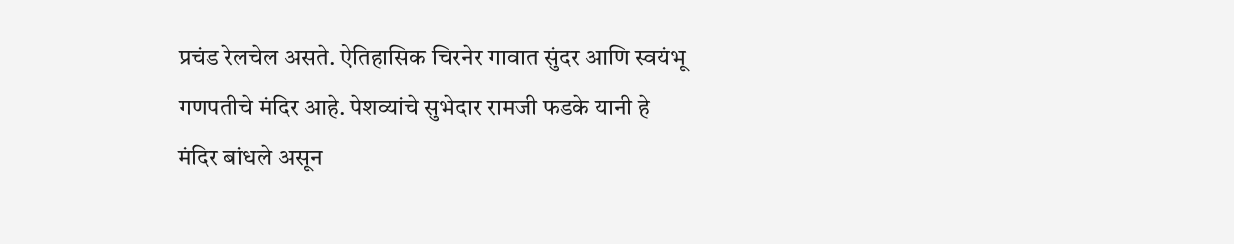प्रचंड रेलचेल असते. ऐतिहासिक चिरनेर गावात सुंदर आणि स्वयंभू गणपतीचे मंदिर आहे. पेशव्यांचे सुभेदार रामजी फडके यानी हे मंदिर बांधले असून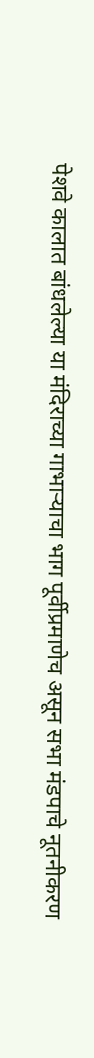पेशवे कालात बांधलेल्या या मंदिराच्या गाभाऱ्याचा भाग पूर्वीप्रमाणेच असून सभा मंडपाचे नूतनीकरण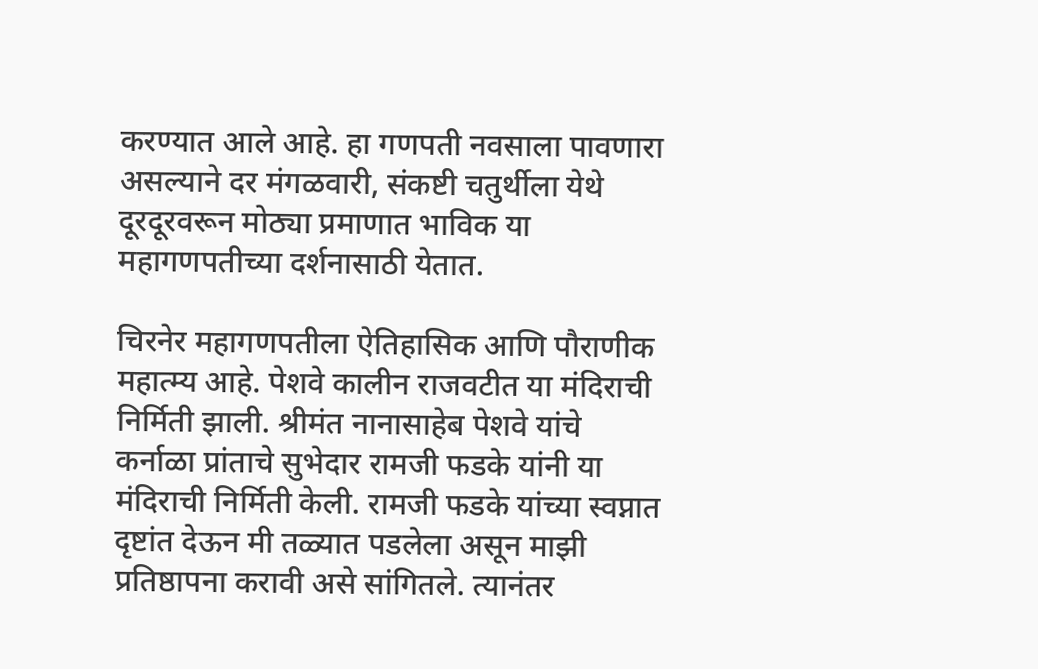करण्यात आले आहे. हा गणपती नवसाला पावणारा असल्याने दर मंगळवारी, संकष्टी चतुर्थीला येथे दूरदूरवरून मोठ्या प्रमाणात भाविक या महागणपतीच्या दर्शनासाठी येतात.

चिरनेर महागणपतीला ऐतिहासिक आणि पौराणीक महात्म्य आहे. पेशवे कालीन राजवटीत या मंदिराची निर्मिती झाली. श्रीमंत नानासाहेब पेशवे यांचे कर्नाळा प्रांताचे सुभेदार रामजी फडके यांनी या मंदिराची निर्मिती केली. रामजी फडके यांच्या स्वप्नात दृष्टांत देऊन मी तळ्यात पडलेला असून माझी प्रतिष्ठापना करावी असे सांगितले. त्यानंतर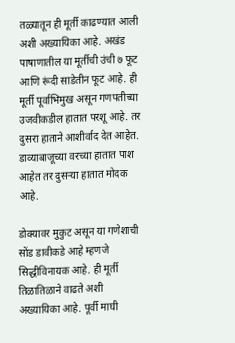तळ्यातून ही मूर्ती काढण्यात आली अशी अख्यायिका आहे. अखंड पाषाणातील या मूर्तीची उंची ७ फूट आणि रूंदी साडेतीन फूट आहे. ही मूर्ती पूर्वाभिमुख असून गणपतीच्या उजवीकडील हातात परशू आहे. तर दुसरा हाताने आशीर्वाद देत आहेत. डाव्याबाजूच्या वरच्या हातात पाश आहेत तर दुसऱ्या हातात मोदक आहे.

डोक्यावर मुकुट असून या गणेशाची सोंड डावीकडे आहे म्हणजे सिद्धीविनायक आहे. ही मूर्ती तिळातिळाने वाढते अशी अख्यायिका आहे. पूर्वी माघी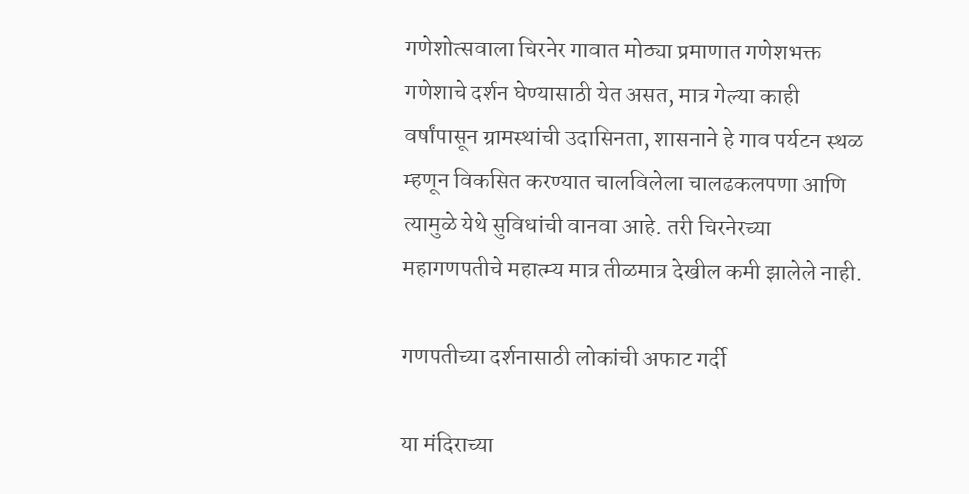गणेशोत्सवाला चिरनेर गावात मोठ्या प्रमाणात गणेशभक्त गणेशाचे दर्शन घेण्यासाठी येत असत, मात्र गेल्या काही वर्षांपासून ग्रामस्थांची उदासिनता, शासनाने हे गाव पर्यटन स्थळ म्हणून विकसित करण्यात चालविलेला चालढकलपणा आणि त्यामुळे येथे सुविधांची वानवा आहे. तरी चिरनेरच्या महागणपतीचे महात्म्य मात्र तीळमात्र देखील कमी झालेले नाही.

गणपतीच्या दर्शनासाठी लोकांची अफाट गर्दी

या मंदिराच्या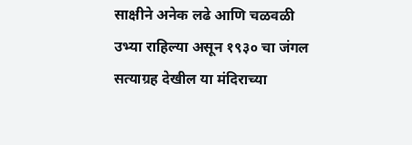साक्षीने अनेक लढे आणि चळवळी उभ्या राहिल्या असून १९३० चा जंगल सत्याग्रह देखील या मंदिराच्या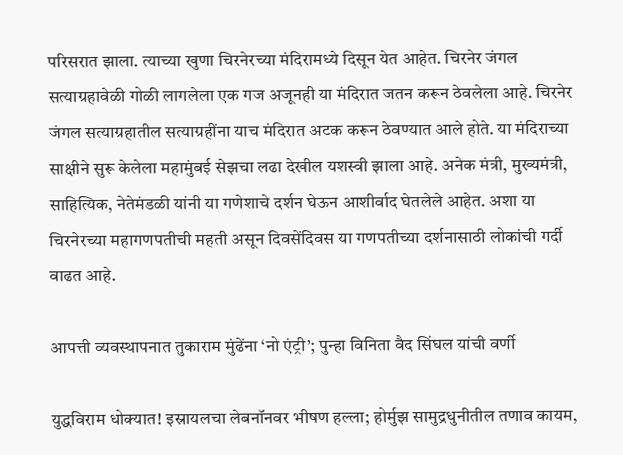परिसरात झाला. त्याच्या खुणा चिरनेरच्या मंदिरामध्ये दिसून येत आहेत. चिरनेर जंगल सत्याग्रहावेळी गोळी लागलेला एक गज अजूनही या मंदिरात जतन करून ठेवलेला आहे. चिरनेर जंगल सत्याग्रहातील सत्याग्रहींना याच मंदिरात अटक करून ठेवण्यात आले होते. या मंदिराच्या साक्षीने सुरू केलेला महामुंबई सेझचा लढा देखील यशस्वी झाला आहे. अनेक मंत्री, मुख्यमंत्री, साहित्यिक, नेतेमंडळी यांनी या गणेशाचे दर्शन घेऊन आशीर्वाद घेतलेले आहेत. अशा या चिरनेरच्या महागणपतीची महती असून दिवसेंदिवस या गणपतीच्या दर्शनासाठी लोकांची गर्दी वाढत आहे.

आपत्ती व्यवस्थापनात तुकाराम मुंढेंना ‘नो एंट्री’; पुन्हा विनिता वैद सिंघल यांची वर्णी

युद्धविराम धोक्यात! इस्रायलचा लेबनॉनवर भीषण हल्ला; होर्मुझ सामुद्रधुनीतील तणाव कायम,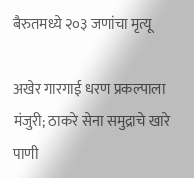बैरुतमध्ये २०३ जणांचा मृत्यू

अखेर गारगाई धरण प्रकल्पाला मंजुरी; ठाकरे सेना समुद्राचे खारे पाणी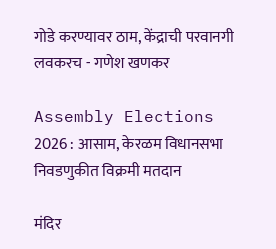गोडे करण्यावर ठाम, केंद्राची परवानगी लवकरच - गणेश खणकर

Assembly Elections 2026 : आसाम, केरळम विधानसभा निवडणुकीत विक्रमी मतदान

मंदिर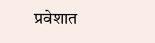प्रवेशात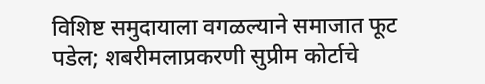विशिष्ट समुदायाला वगळल्याने समाजात फूट पडेल; शबरीमलाप्रकरणी सुप्रीम कोर्टाचे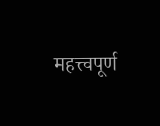महत्त्वपूर्ण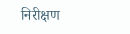निरीक्षण